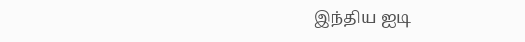இந்திய ஐடி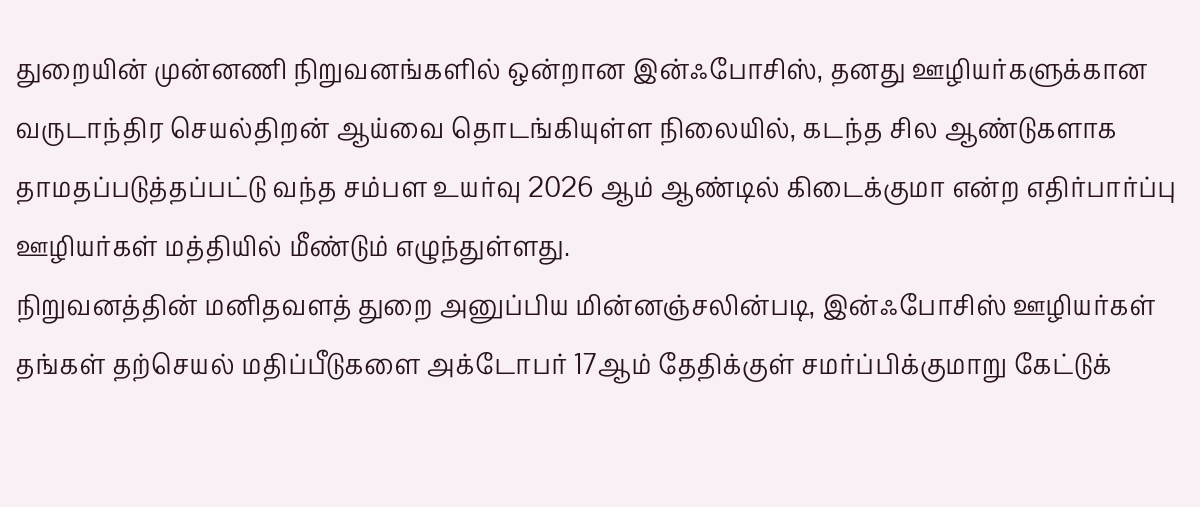துறையின் முன்னணி நிறுவனங்களில் ஒன்றான இன்ஃபோசிஸ், தனது ஊழியர்களுக்கான வருடாந்திர செயல்திறன் ஆய்வை தொடங்கியுள்ள நிலையில், கடந்த சில ஆண்டுகளாக தாமதப்படுத்தப்பட்டு வந்த சம்பள உயர்வு 2026 ஆம் ஆண்டில் கிடைக்குமா என்ற எதிர்பார்ப்பு ஊழியர்கள் மத்தியில் மீண்டும் எழுந்துள்ளது.
நிறுவனத்தின் மனிதவளத் துறை அனுப்பிய மின்னஞ்சலின்படி, இன்ஃபோசிஸ் ஊழியர்கள் தங்கள் தற்செயல் மதிப்பீடுகளை அக்டோபர் 17ஆம் தேதிக்குள் சமர்ப்பிக்குமாறு கேட்டுக்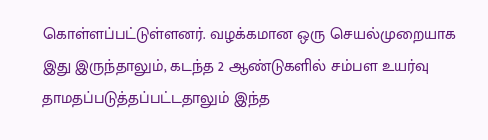கொள்ளப்பட்டுள்ளனர். வழக்கமான ஒரு செயல்முறையாக இது இருந்தாலும், கடந்த 2 ஆண்டுகளில் சம்பள உயர்வு தாமதப்படுத்தப்பட்டதாலும் இந்த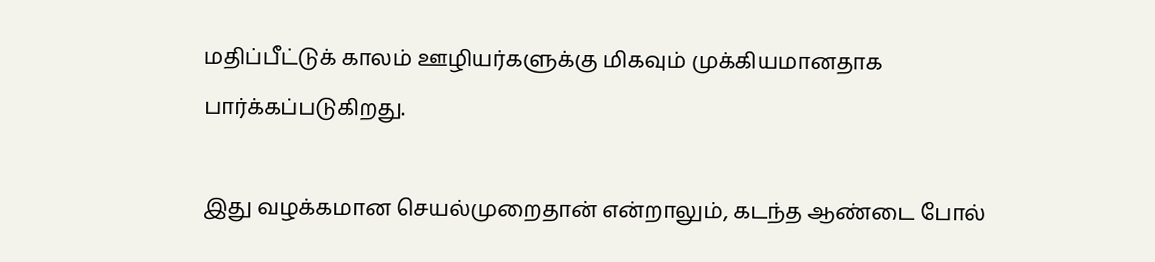மதிப்பீட்டுக் காலம் ஊழியர்களுக்கு மிகவும் முக்கியமானதாக பார்க்கப்படுகிறது.

இது வழக்கமான செயல்முறைதான் என்றாலும், கடந்த ஆண்டை போல்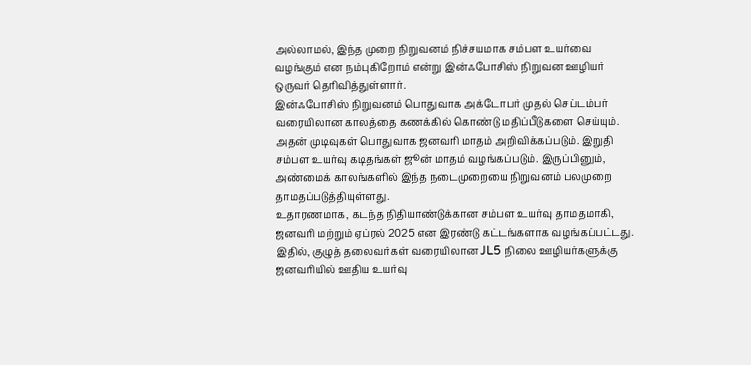அல்லாமல், இந்த முறை நிறுவனம் நிச்சயமாக சம்பள உயர்வை வழங்கும் என நம்புகிறோம் என்று இன்ஃபோசிஸ் நிறுவன ஊழியர் ஒருவர் தெரிவித்துள்ளார்.
இன்ஃபோசிஸ் நிறுவனம் பொதுவாக அக்டோபர் முதல் செப்டம்பர் வரையிலான காலத்தை கணக்கில் கொண்டு மதிப்பீடுகளை செய்யும். அதன் முடிவுகள் பொதுவாக ஜனவரி மாதம் அறிவிக்கப்படும். இறுதி சம்பள உயர்வு கடிதங்கள் ஜூன் மாதம் வழங்கப்படும். இருப்பினும், அண்மைக் காலங்களில் இந்த நடைமுறையை நிறுவனம் பலமுறை தாமதப்படுத்தியுள்ளது.
உதாரணமாக, கடந்த நிதியாண்டுக்கான சம்பள உயர்வு தாமதமாகி, ஜனவரி மற்றும் ஏப்ரல் 2025 என இரண்டு கட்டங்களாக வழங்கப்பட்டது. இதில், குழுத் தலைவர்கள் வரையிலான JL5 நிலை ஊழியர்களுக்கு ஜனவரியில் ஊதிய உயர்வு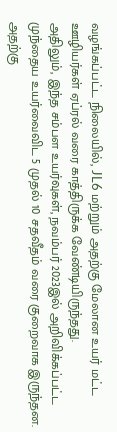வழங்கப்பட்ட நிலையில், JL6 மற்றும் அதற்கு மேலான உயர் மட்ட ஊழியர்கள் ஏப்ரல் வரை காத்திருக்க வேண்டியிருந்தது.
அதிலும், இந்த சம்பள உயர்வுகள், நவம்பர் 2023இல் அறிவிக்கப்பட்ட முந்தைய உயர்வைவிட 5 முதல் 10 சதவீதம் வரை குறைவாக இருந்தன. அதற்கு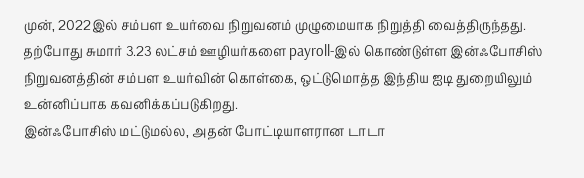முன், 2022இல் சம்பள உயர்வை நிறுவனம் முழுமையாக நிறுத்தி வைத்திருந்தது. தற்போது சுமார் 3.23 லட்சம் ஊழியர்களை payroll-இல் கொண்டுள்ள இன்ஃபோசிஸ் நிறுவனத்தின் சம்பள உயர்வின் கொள்கை, ஒட்டுமொத்த இந்திய ஐடி துறையிலும் உன்னிப்பாக கவனிக்கப்படுகிறது.
இன்ஃபோசிஸ் மட்டுமல்ல, அதன் போட்டியாளரான டாடா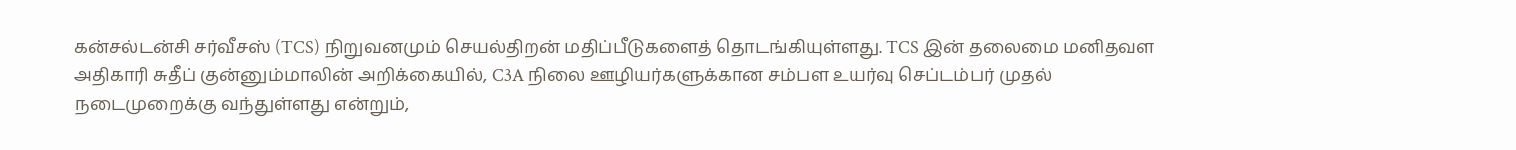கன்சல்டன்சி சர்வீசஸ் (TCS) நிறுவனமும் செயல்திறன் மதிப்பீடுகளைத் தொடங்கியுள்ளது. TCS இன் தலைமை மனிதவள அதிகாரி சுதீப் குன்னும்மாலின் அறிக்கையில், C3A நிலை ஊழியர்களுக்கான சம்பள உயர்வு செப்டம்பர் முதல் நடைமுறைக்கு வந்துள்ளது என்றும்,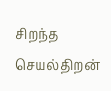சிறந்த செயல்திறன்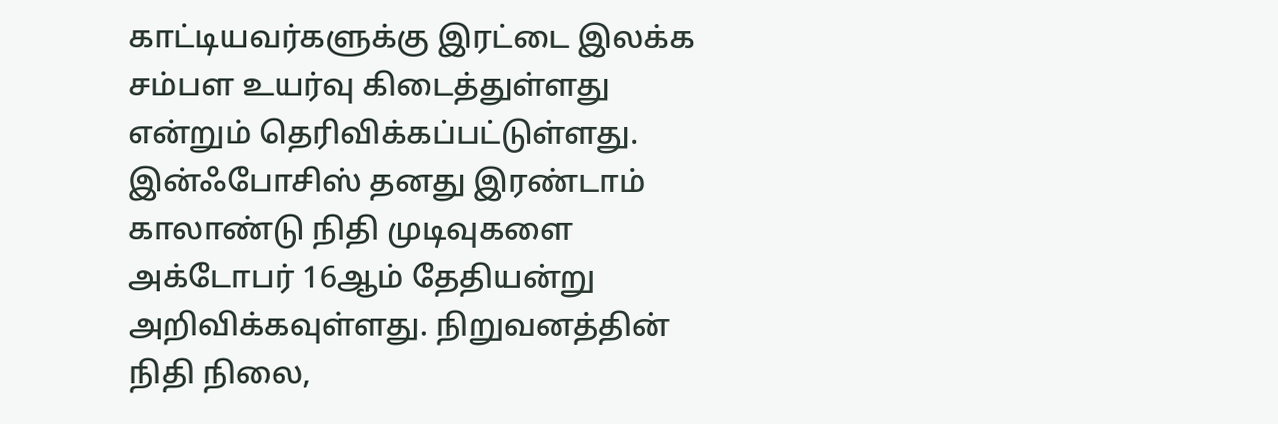காட்டியவர்களுக்கு இரட்டை இலக்க சம்பள உயர்வு கிடைத்துள்ளது என்றும் தெரிவிக்கப்பட்டுள்ளது.
இன்ஃபோசிஸ் தனது இரண்டாம் காலாண்டு நிதி முடிவுகளை அக்டோபர் 16ஆம் தேதியன்று அறிவிக்கவுள்ளது. நிறுவனத்தின் நிதி நிலை,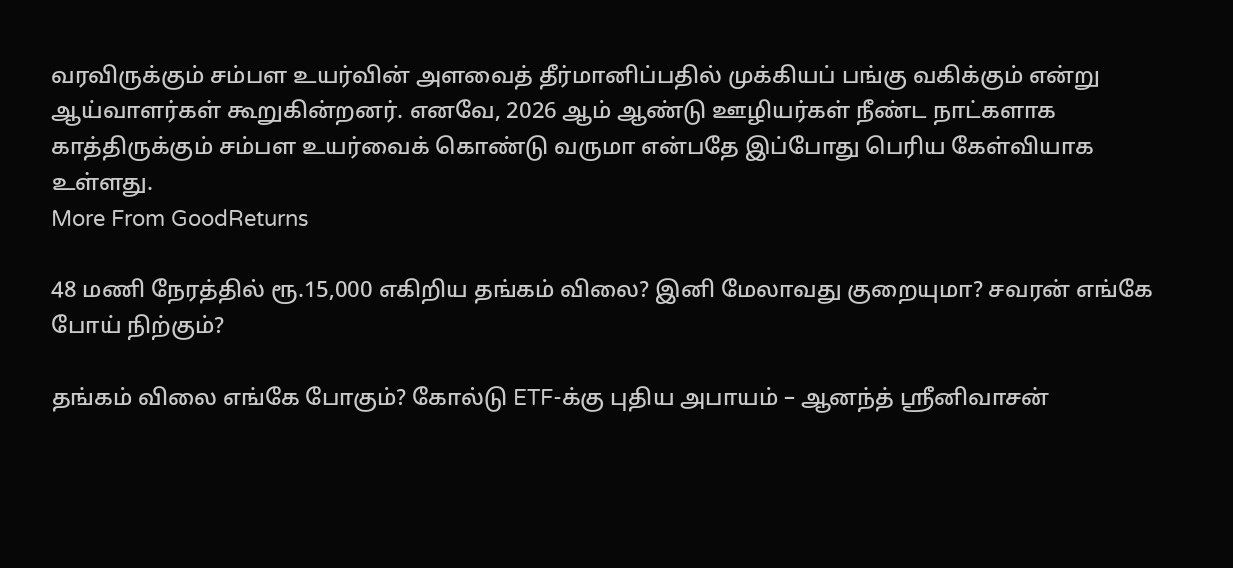வரவிருக்கும் சம்பள உயர்வின் அளவைத் தீர்மானிப்பதில் முக்கியப் பங்கு வகிக்கும் என்று ஆய்வாளர்கள் கூறுகின்றனர். எனவே, 2026 ஆம் ஆண்டு ஊழியர்கள் நீண்ட நாட்களாக காத்திருக்கும் சம்பள உயர்வைக் கொண்டு வருமா என்பதே இப்போது பெரிய கேள்வியாக உள்ளது.
More From GoodReturns

48 மணி நேரத்தில் ரூ.15,000 எகிறிய தங்கம் விலை? இனி மேலாவது குறையுமா? சவரன் எங்கே போய் நிற்கும்?

தங்கம் விலை எங்கே போகும்? கோல்டு ETF-க்கு புதிய அபாயம் – ஆனந்த் ஸ்ரீனிவாசன்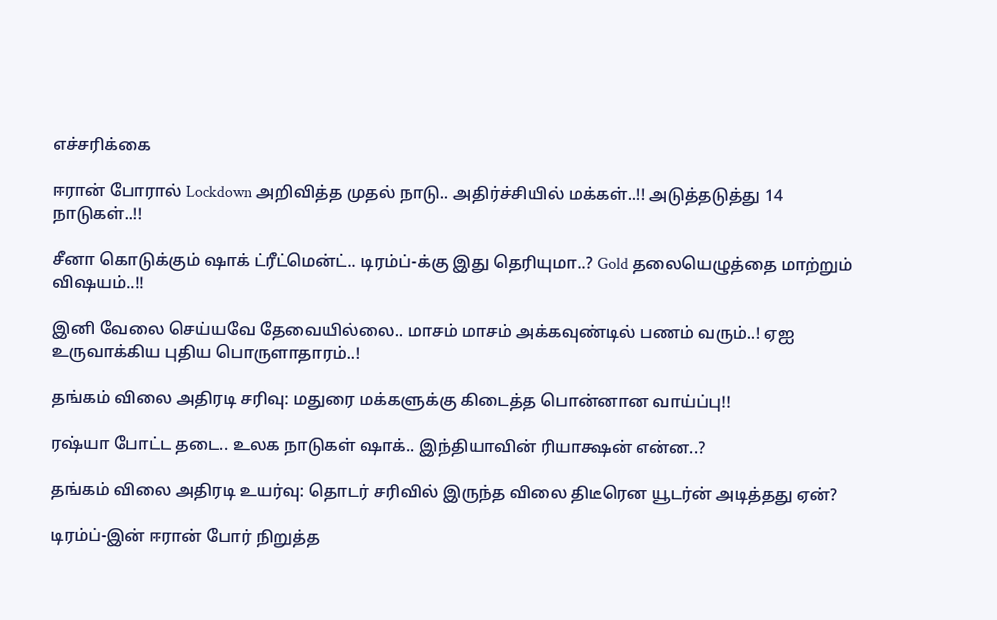எச்சரிக்கை

ஈரான் போரால் Lockdown அறிவித்த முதல் நாடு.. அதிர்ச்சியில் மக்கள்..!! அடுத்தடுத்து 14 நாடுகள்..!!

சீனா கொடுக்கும் ஷாக் ட்ரீட்மென்ட்.. டிரம்ப்-க்கு இது தெரியுமா..? Gold தலையெழுத்தை மாற்றும் விஷயம்..!!

இனி வேலை செய்யவே தேவையில்லை.. மாசம் மாசம் அக்கவுண்டில் பணம் வரும்..! ஏஐ உருவாக்கிய புதிய பொருளாதாரம்..!

தங்கம் விலை அதிரடி சரிவு: மதுரை மக்களுக்கு கிடைத்த பொன்னான வாய்ப்பு!!

ரஷ்யா போட்ட தடை.. உலக நாடுகள் ஷாக்.. இந்தியாவின் ரியாக்ஷன் என்ன..?

தங்கம் விலை அதிரடி உயர்வு: தொடர் சரிவில் இருந்த விலை திடீரென யூடர்ன் அடித்தது ஏன்?

டிரம்ப்-இன் ஈரான் போர் நிறுத்த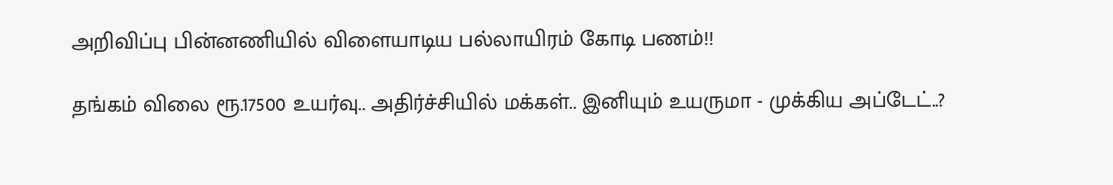அறிவிப்பு பின்னணியில் விளையாடிய பல்லாயிரம் கோடி பணம்!!

தங்கம் விலை ரூ.17500 உயர்வு.. அதிர்ச்சியில் மக்கள்.. இனியும் உயருமா - முக்கிய அப்டேட்..?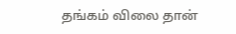தங்கம் விலை தான்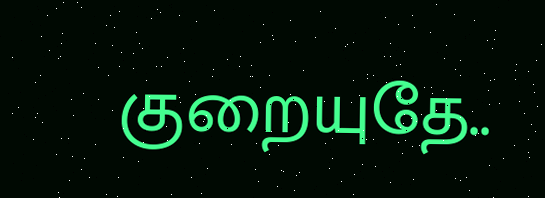குறையுதே..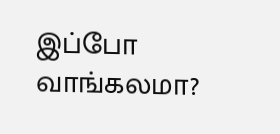இப்போ வாங்கலமா?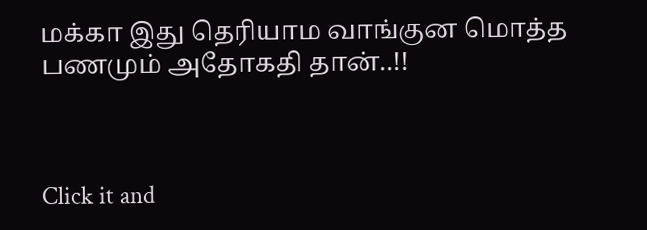மக்கா இது தெரியாம வாங்குன மொத்த பணமும் அதோகதி தான்..!!



Click it and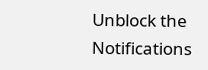Unblock the Notifications